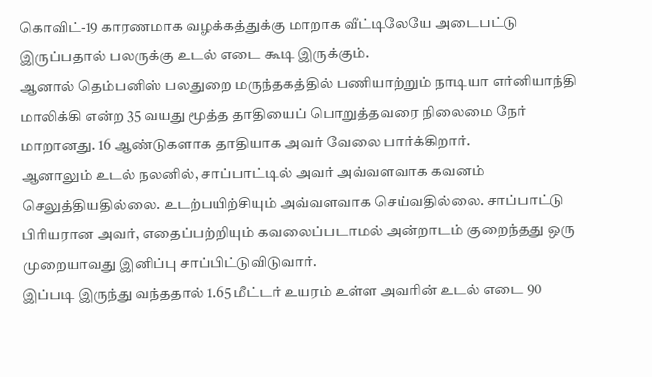கொவிட்-19 காரணமாக வழக்கத்துக்கு மாறாக வீட்டிலேயே அடைபட்டு இருப்பதால் பலருக்கு உடல் எடை கூடி இருக்கும்.
ஆனால் தெம்பனிஸ் பலதுறை மருந்தகத்தில் பணியாற்றும் நாடியா எர்னியாந்தி மாலிக்கி என்ற 35 வயது மூத்த தாதியைப் பொறுத்தவரை நிலைமை நேர் மாறானது. 16 ஆண்டுகளாக தாதியாக அவர் வேலை பார்க்கிறார்.
ஆனாலும் உடல் நலனில், சாப்பாட்டில் அவர் அவ்வளவாக கவனம் செலுத்தியதில்லை. உடற்பயிற்சியும் அவ்வளவாக செய்வதில்லை. சாப்பாட்டு பிரியரான அவர், எதைப்பற்றியும் கவலைப்படாமல் அன்றாடம் குறைந்தது ஒரு முறையாவது இனிப்பு சாப்பிட்டுவிடுவார்.
இப்படி இருந்து வந்ததால் 1.65 மீட்டர் உயரம் உள்ள அவரின் உடல் எடை 90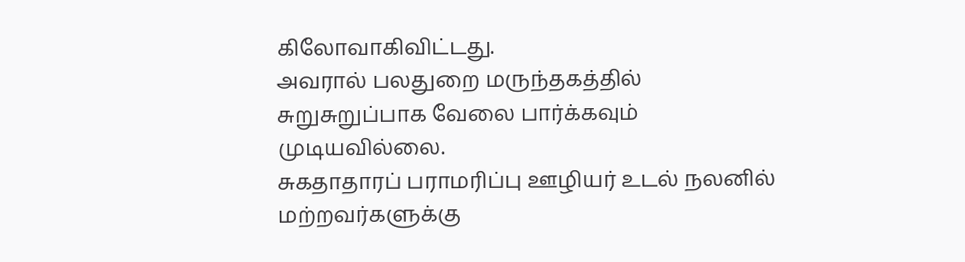கிலோவாகிவிட்டது.
அவரால் பலதுறை மருந்தகத்தில் சுறுசுறுப்பாக வேலை பார்க்கவும் முடியவில்லை.
சுகதாதாரப் பராமரிப்பு ஊழியர் உடல் நலனில் மற்றவர்களுக்கு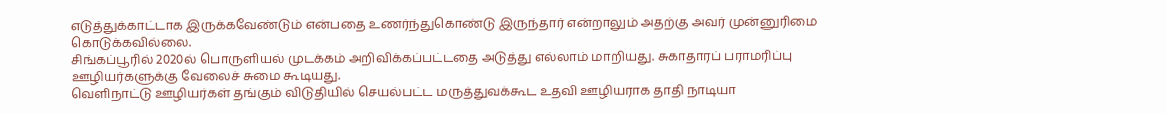எடுத்துக்காட்டாக இருக்கவேண்டும் என்பதை உணர்ந்துகொண்டு இருந்தார் என்றாலும் அதற்கு அவர் முன்னுரிமை கொடுக்கவில்லை.
சிங்கப்பூரில் 2020ல் பொருளியல் முடக்கம் அறிவிக்கப்பட்டதை அடுத்து எல்லாம் மாறியது. சுகாதாரப் பராமரிப்பு ஊழியர்களுக்கு வேலைச் சுமை கூடியது.
வெளிநாட்டு ஊழியர்கள் தங்கும் விடுதியில் செயல்பட்ட மருத்துவக்கூட உதவி ஊழியராக தாதி நாடியா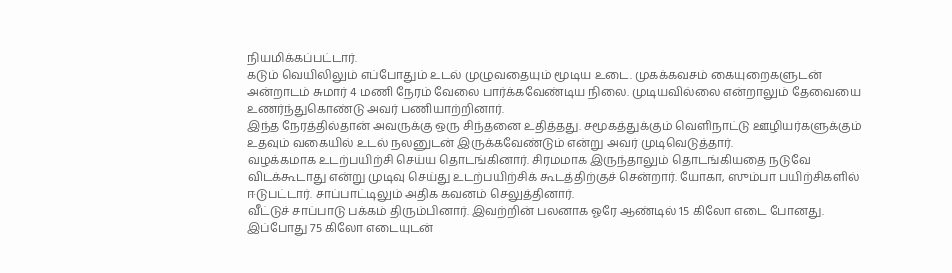நியமிக்கப்பட்டார்.
கடும் வெயிலிலும் எப்போதும் உடல் முழுவதையும் மூடிய உடை. முகக்கவசம் கையுறைகளுடன் அன்றாடம் சுமார் 4 மணி நேரம் வேலை பார்க்கவேண்டிய நிலை. முடியவில்லை என்றாலும் தேவையை உணர்ந்துகொண்டு அவர் பணியாற்றினார்.
இந்த நேரத்தில்தான் அவருக்கு ஒரு சிந்தனை உதித்தது. சமூகத்துக்கும் வெளிநாட்டு ஊழியர்களுக்கும் உதவும் வகையில் உடல் நலனுடன் இருக்கவேண்டும் என்று அவர் முடிவெடுத்தார்.
வழக்கமாக உடற்பயிற்சி செய்ய தொடங்கினார். சிரமமாக இருந்தாலும் தொடங்கியதை நடுவே விடக்கூடாது என்று முடிவு செய்து உடற்பயிற்சிக் கூடத்திற்குச் சென்றார். யோகா, ஸும்பா பயிற்சிகளில் ஈடுபட்டார். சாப்பாட்டிலும் அதிக கவனம் செலுத்தினார்.
வீட்டுச் சாப்பாடு பக்கம் திரும்பினார். இவற்றின் பலனாக ஓரே ஆண்டில் 15 கிலோ எடை போனது.
இப்போது 75 கிலோ எடையுடன்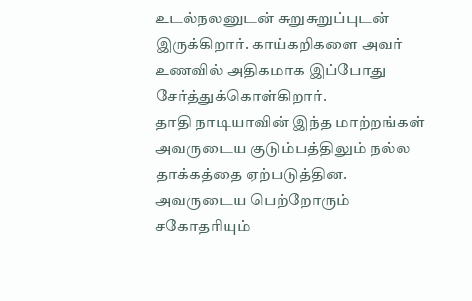உடல்நலனுடன் சுறுசுறுப்புடன் இருக்கிறார். காய்கறிகளை அவர் உணவில் அதிகமாக இப்போது சேர்த்துக்கொள்கிறார்.
தாதி நாடியாவின் இந்த மாற்றங்கள் அவருடைய குடும்பத்திலும் நல்ல தாக்கத்தை ஏற்படுத்தின.
அவருடைய பெற்றோரும் சகோதரியும்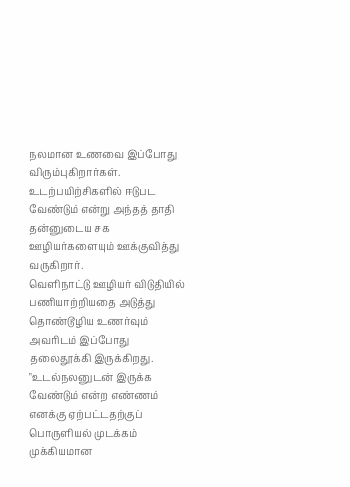நலமான உணவை இப்போது விரும்புகிறார்கள்.
உடற்பயிற்சிகளில் ஈடுபட வேண்டும் என்று அந்தத் தாதி தன்னுடைய சக ஊழியர்களையும் ஊக்குவித்து வருகிறார்.
வெளிநாட்டு ஊழியர் விடுதியில் பணியாற்றியதை அடுத்து தொண்டூழிய உணர்வும் அவரிடம் இப்போது தலைதூக்கி இருக்கிறது.
"உடல்நலனுடன் இருக்க வேண்டும் என்ற எண்ணம் எனக்கு ஏற்பட்டதற்குப் பொருளியல் முடக்கம் முக்கியமான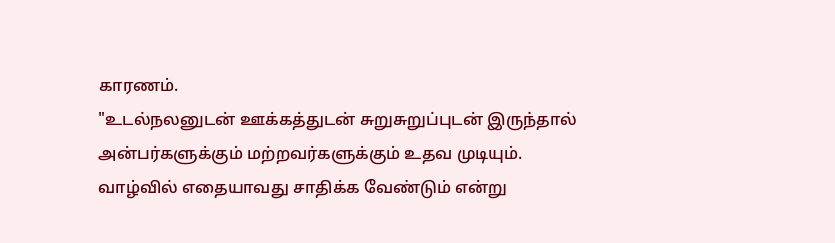காரணம்.
"உடல்நலனுடன் ஊக்கத்துடன் சுறுசுறுப்புடன் இருந்தால் அன்பர்களுக்கும் மற்றவர்களுக்கும் உதவ முடியும். வாழ்வில் எதையாவது சாதிக்க வேண்டும் என்று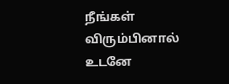நீங்கள் விரும்பினால் உடனே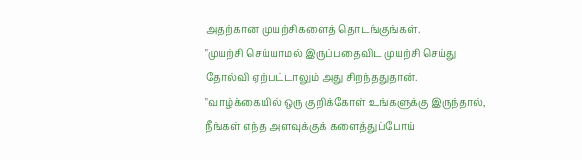அதற்கான முயற்சிகளைத் தொடங்குங்கள்.
"முயற்சி செய்யாமல் இருப்பதைவிட முயற்சி செய்து தோல்வி ஏற்பட்டாலும் அது சிறந்ததுதான்.
"வாழ்க்கையில் ஒரு குறிக்கோள் உங்களுக்கு இருந்தால், நீங்கள் எந்த அளவுக்குக் களைத்துப்போய்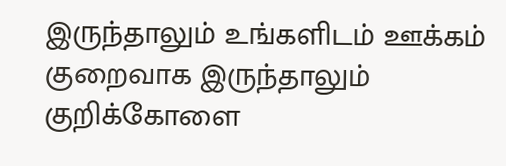இருந்தாலும் உங்களிடம் ஊக்கம் குறைவாக இருந்தாலும் குறிக்கோளை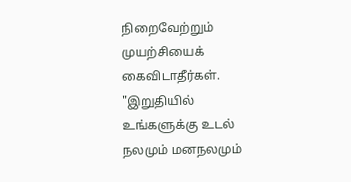நிறைவேற்றும் முயற்சியைக் கைவிடாதீர்கள்.
"இறுதியில் உங்களுக்கு உடல் நலமும் மனநலமும்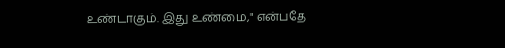உண்டாகும். இது உண்மை," என்பதே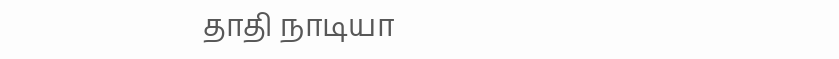தாதி நாடியா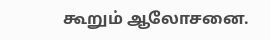கூறும் ஆலோசனை.